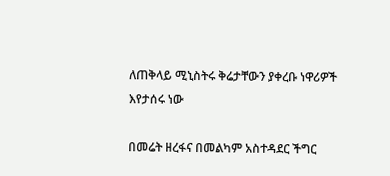ለጠቅላይ ሚኒስትሩ ቅሬታቸውን ያቀረቡ ነዋሪዎች እየታሰሩ ነው

በመሬት ዘረፋና በመልካም አስተዳደር ችግር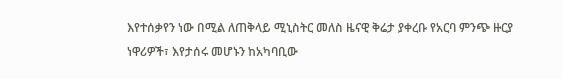እየተሰቃየን ነው በሚል ለጠቅላይ ሚኒስትር መለስ ዜናዊ ቅሬታ ያቀረቡ የአርባ ምንጭ ዙርያ ነዋሪዎች፣ እየታሰሩ መሆኑን ከአካባቢው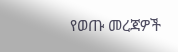የወጡ መረጃዎች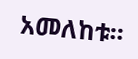አመለከቱ፡፡